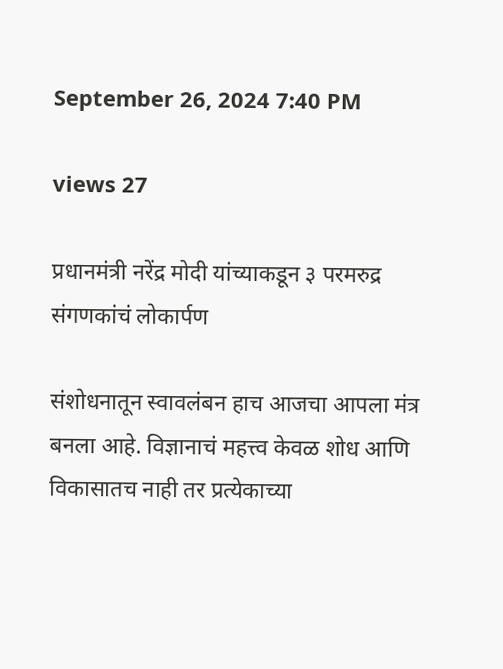September 26, 2024 7:40 PM

views 27

प्रधानमंत्री नरेंद्र मोदी यांच्याकडून ३ परमरुद्र संगणकांचं लोकार्पण

संशोधनातून स्वावलंबन हाच आजचा आपला मंत्र बनला आहे. विज्ञानाचं महत्त्व केवळ शोध आणि विकासातच नाही तर प्रत्येकाच्या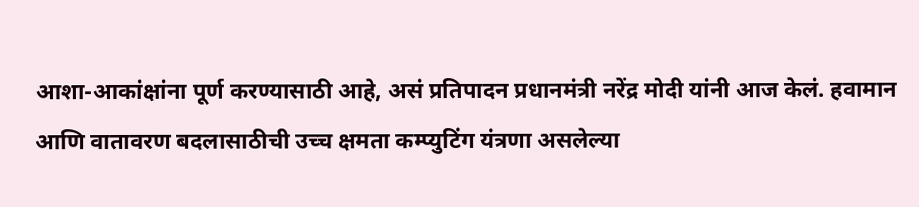आशा-आकांक्षांना पूर्ण करण्यासाठी आहे, असं प्रतिपादन प्रधानमंत्री नरेंद्र मोदी यांनी आज केलं. हवामान आणि वातावरण बदलासाठीची उच्च क्षमता कम्प्युटिंग यंत्रणा असलेल्या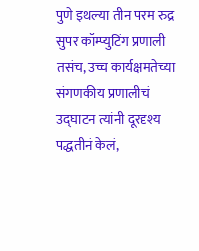पुणे इथल्या तीन परम रुद्र सुपर कॉम्प्युटिंग प्रणाली तसंच, उच्च कार्यक्षमतेच्या संगणकीय प्रणालीचं उद्घाटन त्यांनी दूरदृश्य पद्धतीनं केलं,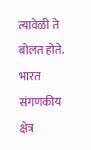त्यावेळी ते बोलत होते. भारत संगणकीय क्षेत्र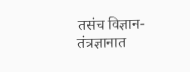तसंच विज्ञान-तंत्रज्ञानात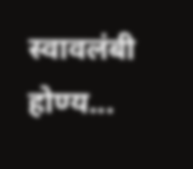स्वावलंबी होण्य...